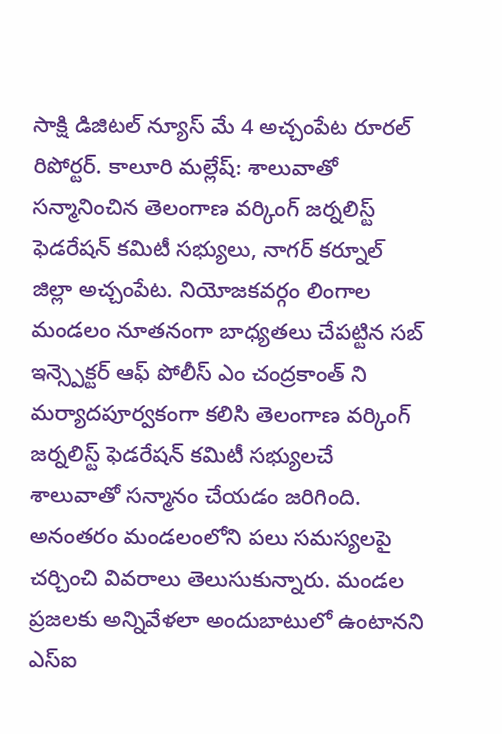సాక్షి డిజిటల్ న్యూస్ మే 4 అచ్చంపేట రూరల్ రిపోర్టర్. కాలూరి మల్లేష్: శాలువాతో సన్మానించిన తెలంగాణ వర్కింగ్ జర్నలిస్ట్ ఫెడరేషన్ కమిటీ సభ్యులు, నాగర్ కర్నూల్ జిల్లా అచ్చంపేట. నియోజకవర్గం లింగాల మండలం నూతనంగా బాధ్యతలు చేపట్టిన సబ్ ఇన్స్పెక్టర్ ఆఫ్ పోలీస్ ఎం చంద్రకాంత్ ని మర్యాదపూర్వకంగా కలిసి తెలంగాణ వర్కింగ్ జర్నలిస్ట్ ఫెడరేషన్ కమిటీ సభ్యులచే శాలువాతో సన్మానం చేయడం జరిగింది. అనంతరం మండలంలోని పలు సమస్యలపై చర్చించి వివరాలు తెలుసుకున్నారు. మండల ప్రజలకు అన్నివేళలా అందుబాటులో ఉంటానని ఎస్ఐ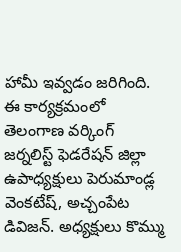హామీ ఇవ్వడం జరిగింది. ఈ కార్యక్రమంలో తెలంగాణ వర్కింగ్ జర్నలిస్ట్ ఫెడరేషన్ జిల్లా ఉపాధ్యక్షులు పెరుమాండ్ల వెంకటేష్, అచ్చంపేట డివిజన్. అధ్యక్షులు కొమ్ము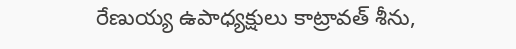రేణుయ్య ఉపాధ్యక్షులు కాట్రావత్ శీను,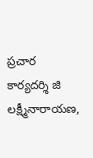ప్రచార కార్యదర్శి జి లక్ష్మీనారాయణ,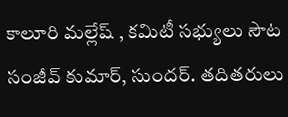కాలూరి మల్లేష్ , కమిటీ సభ్యులు సౌట సంజీవ్ కుమార్, సుందర్. తదితరులు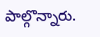పాల్గొన్నారు.